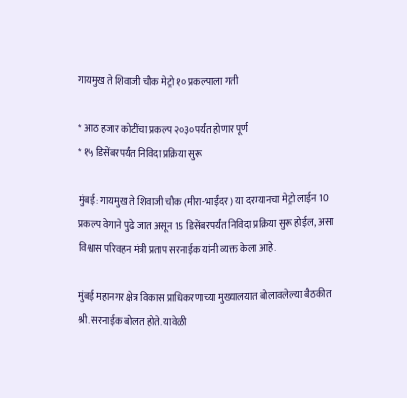गायमुख ते शिवाजी चौक मेट्रो १० प्रकल्पाला गती

* आठ हजार कोटींचा प्रकल्प २०३०पर्यंत होणार पूर्ण
* १५ डिसेंबरपर्यंत निविदा प्रक्रिया सुरू

मुंबई: गायमुख ते शिवाजी चौक (मीरा-भाईंदर) या दरम्यानचा मेट्रो लाईन 10 प्रकल्प वेगाने पुढे जात असून 15 डिसेंबरपर्यंत निविदा प्रक्रिया सुरू होईल, असा विश्वास परिवहन मंत्री प्रताप सरनाईक यांनी व्यक्त केला आहे.

मुंबई महानगर क्षेत्र विकास प्राधिकरणाच्या मुख्यालयात बोलावलेल्या बैठकीत श्री.सरनाईक बोलत होते. यावेळी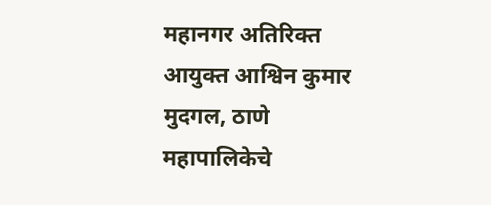महानगर अतिरिक्त आयुक्त आश्विन कुमार मुदगल, ठाणे महापालिकेचे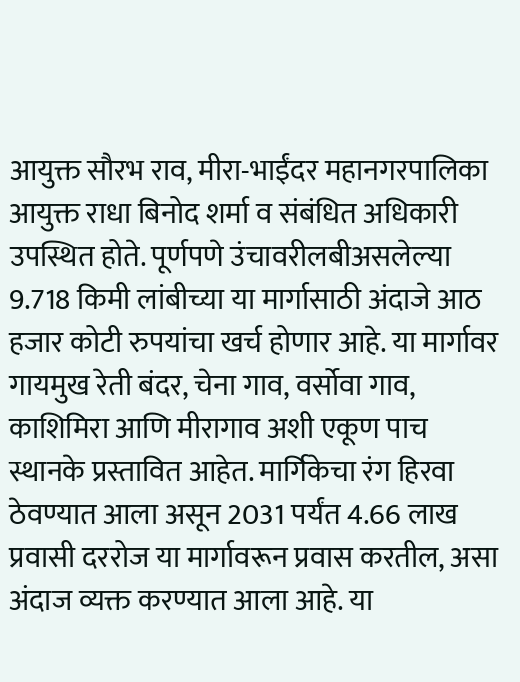आयुक्त सौरभ राव, मीरा-भाईंदर महानगरपालिका आयुक्त राधा बिनोद शर्मा व संबंधित अधिकारी उपस्थित होते. पूर्णपणे उंचावरीलबीअसलेल्या 9.718 किमी लांबीच्या या मार्गासाठी अंदाजे आठ हजार कोटी रुपयांचा खर्च होणार आहे. या मार्गावर गायमुख रेती बंदर, चेना गाव, वर्सोवा गाव, काशिमिरा आणि मीरागाव अशी एकूण पाच स्थानके प्रस्तावित आहेत. मार्गिकेचा रंग हिरवा ठेवण्यात आला असून 2031 पर्यंत 4.66 लाख प्रवासी दररोज या मार्गावरून प्रवास करतील, असा अंदाज व्यक्त करण्यात आला आहे. या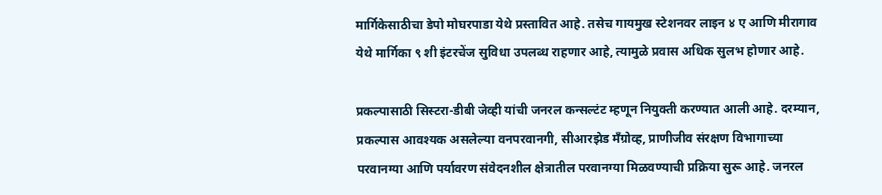मार्गिकेसाठीचा डेपो मोघरपाडा येथे प्रस्तावित आहे. तसेच गायमुख स्टेशनवर लाइन ४ ए आणि मीरागाव येथे मार्गिका ९ शी इंटरचेंज सुविधा उपलब्ध राहणार आहे, त्यामुळे प्रवास अधिक सुलभ होणार आहे.

प्रकल्पासाठी सिस्टरा-डीबी जेव्ही यांची जनरल कन्सल्टंट म्हणून नियुक्ती करण्यात आली आहे. दरम्यान, प्रकल्पास आवश्यक असलेल्या वनपरवानगी, सीआरझेड मॅंग्रोव्ह, प्राणीजीव संरक्षण विभागाच्या परवानग्या आणि पर्यावरण संवेदनशील क्षेत्रातील परवानग्या मिळवण्याची प्रक्रिया सुरू आहे. जनरल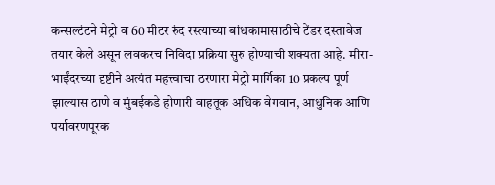कन्सल्टंटने मेट्रो व 60 मीटर रुंद रस्त्याच्या बांधकामासाठीचे टेंडर दस्तावेज तयार केले असून लवकरच निविदा प्रक्रिया सुरु होण्याची शक्यता आहे. मीरा-भाईंदरच्या दृष्टीने अत्यंत महत्त्वाचा ठरणारा मेट्रो मार्गिका 10 प्रकल्प पूर्ण झाल्यास ठाणे व मुंबईकडे होणारी वाहतूक अधिक वेगवान, आधुनिक आणि पर्यावरणपूरक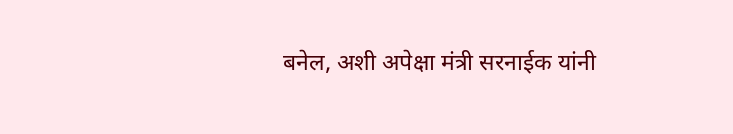बनेल, अशी अपेक्षा मंत्री सरनाईक यांनी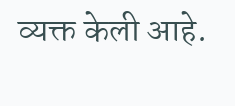व्यक्त केली आहे.